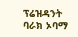ፕሬዝዳንት ባራክ ኦባማ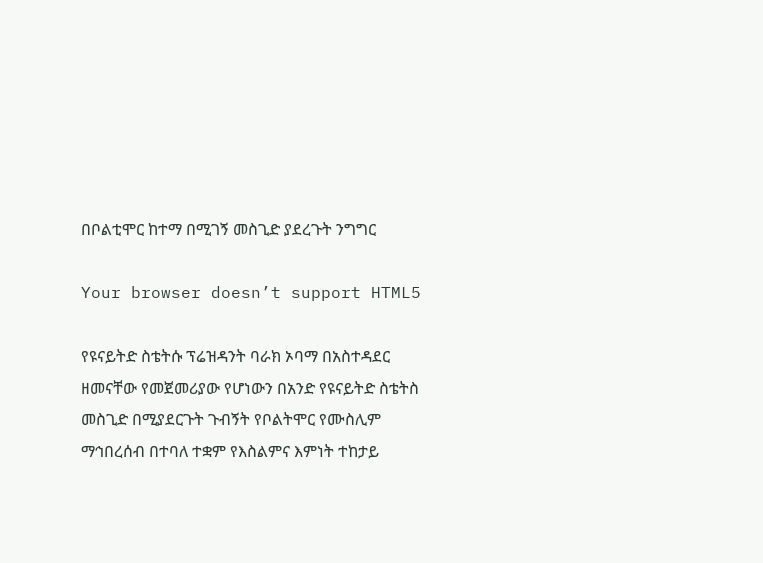በቦልቲሞር ከተማ በሚገኝ መስጊድ ያደረጉት ንግግር

Your browser doesn’t support HTML5

የዩናይትድ ስቴትሱ ፕሬዝዳንት ባራክ ኦባማ በአስተዳደር ዘመናቸው የመጀመሪያው የሆነውን በአንድ የዩናይትድ ስቴትስ መስጊድ በሚያደርጉት ጉብኝት የቦልትሞር የሙስሊም ማኅበረሰብ በተባለ ተቋም የእስልምና እምነት ተከታይ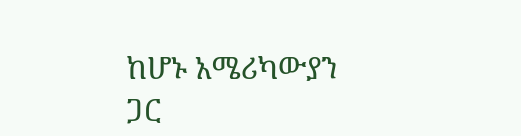ከሆኑ አሜሪካውያን ጋር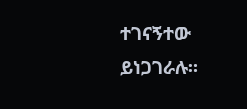ተገናኝተው ይነጋገራሉ።